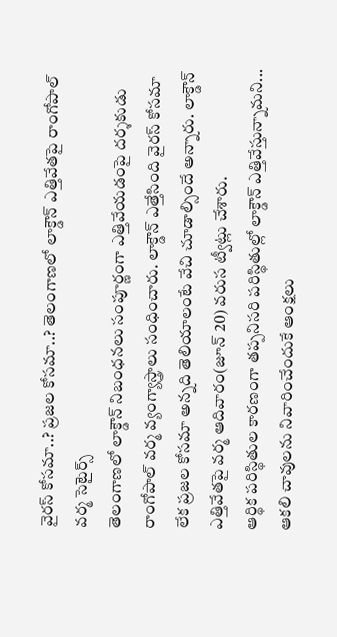వైరస్ కోసమా..? ప్రజల కోసమా..? తెలంగాణలో లాక్డౌన్ ఎత్తివేతపై రాంగోపాల్ వర్మ సెటైర్స్
తెలంగాణలో లాక్డౌన్ నిబంధనలు సంపూర్ణంగా ఎత్తివేయడంపై దర్శకుడు రాంగోపాల్ వర్మ వ్యంగ్యాస్త్రాలు సంధించారు. లాక్డౌన్ ఎత్తేసింది వైరస్ కోసమా లేక ప్రజల కోసమా అన్నది తెలియాలంటే వేచి చూడాల్సిందే అన్నారు. లాక్డౌన్ ఎత్తివేతపై వర్మ ఆదివారం(జూన్ 20) వరుస ట్వీట్లు చేశారు.
ఆర్థిక పరిస్థితుల కారణంగా తప్పనిసరి పరిస్థితుల్లో లాక్డౌన్ ఎత్తివేస్తున్నామని... ఆకలి చావులను నివారించేందుకే ఆంక్షలు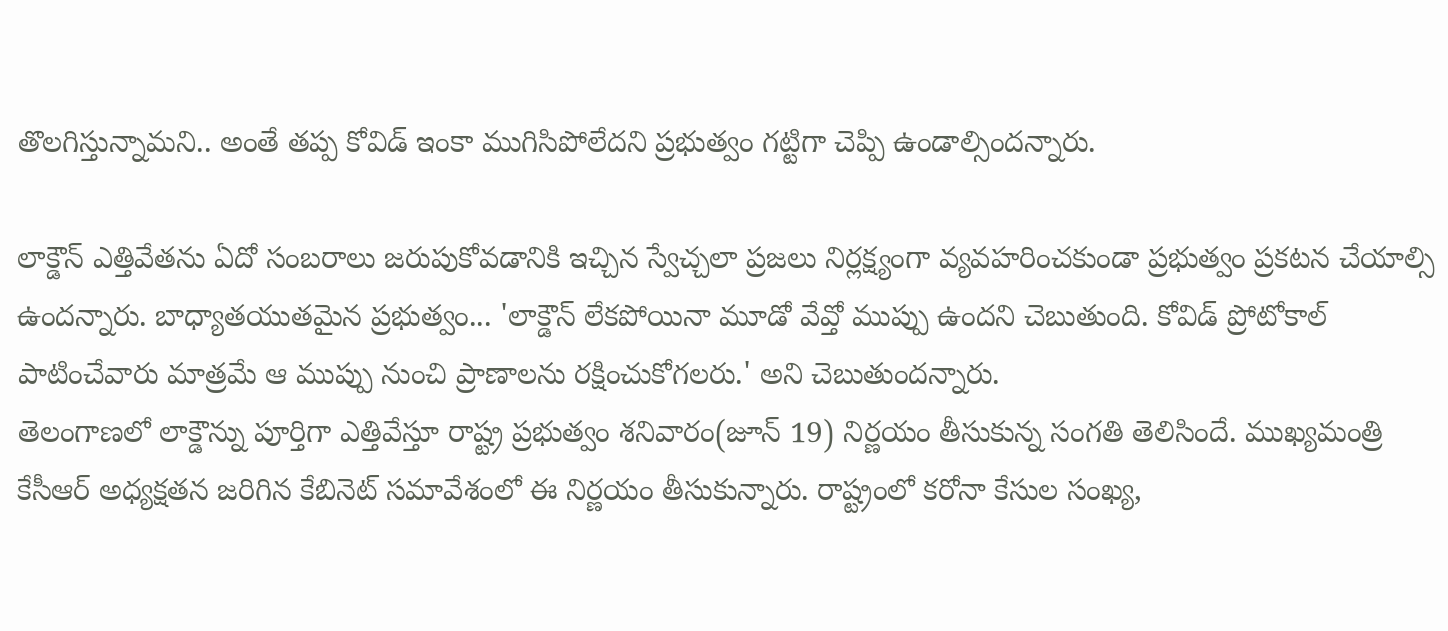తొలగిస్తున్నామని.. అంతే తప్ప కోవిడ్ ఇంకా ముగిసిపోలేదని ప్రభుత్వం గట్టిగా చెప్పి ఉండాల్సిందన్నారు.

లాక్డౌన్ ఎత్తివేతను ఏదో సంబరాలు జరుపుకోవడానికి ఇచ్చిన స్వేచ్చలా ప్రజలు నిర్లక్ష్యంగా వ్యవహరించకుండా ప్రభుత్వం ప్రకటన చేయాల్సి ఉందన్నారు. బాధ్యాతయుతమైన ప్రభుత్వం... 'లాక్డౌన్ లేకపోయినా మూడో వేవ్తో ముప్పు ఉందని చెబుతుంది. కోవిడ్ ప్రోటోకాల్ పాటించేవారు మాత్రమే ఆ ముప్పు నుంచి ప్రాణాలను రక్షించుకోగలరు.' అని చెబుతుందన్నారు.
తెలంగాణలో లాక్డౌన్ను పూర్తిగా ఎత్తివేస్తూ రాష్ట్ర ప్రభుత్వం శనివారం(జూన్ 19) నిర్ణయం తీసుకున్న సంగతి తెలిసిందే. ముఖ్యమంత్రి కేసీఆర్ అధ్యక్షతన జరిగిన కేబినెట్ సమావేశంలో ఈ నిర్ణయం తీసుకున్నారు. రాష్ట్రంలో కరోనా కేసుల సంఖ్య,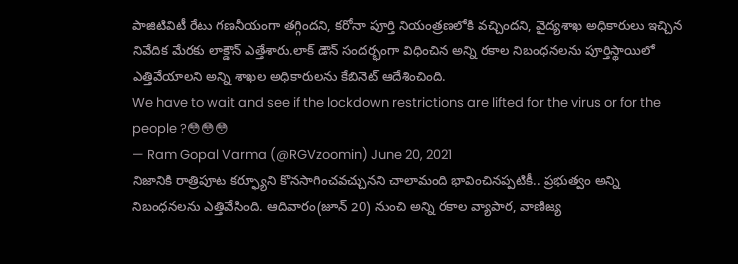పాజిటివిటీ రేటు గణనీయంగా తగ్గిందని, కరోనా పూర్తి నియంత్రణలోకి వచ్చిందని, వైద్యశాఖ అధికారులు ఇచ్చిన నివేదిక మేరకు లాక్డౌన్ ఎత్తేశారు.లాక్ డౌన్ సందర్భంగా విధించిన అన్ని రకాల నిబంధనలను పూర్తిస్థాయిలో ఎత్తివేయాలని అన్ని శాఖల అధికారులను కేబినెట్ ఆదేశించింది.
We have to wait and see if the lockdown restrictions are lifted for the virus or for the people ?😳😳😳
— Ram Gopal Varma (@RGVzoomin) June 20, 2021
నిజానికి రాత్రిపూట కర్ఫ్యూని కొనసాగించవచ్చునని చాలామంది భావించినప్పటికీ.. ప్రభుత్వం అన్ని నిబంధనలను ఎత్తివేసింది. ఆదివారం(జూన్ 20) నుంచి అన్ని రకాల వ్యాపార, వాణిజ్య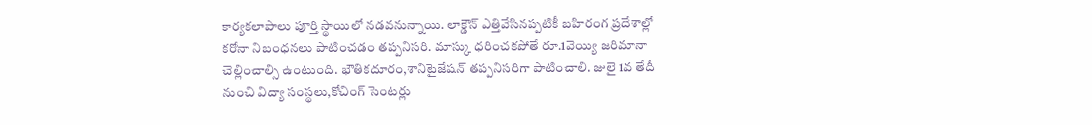కార్యకలాపాలు పూర్తి స్థాయిలో నడవనున్నాయి. లాక్డౌన్ ఎత్తివేసినప్పటికీ బహిరంగ ప్రదేశాల్లో కరోనా నిబంధనలు పాటించడం తప్పనిసరి. మాస్కు ధరించకపోతే రూ.1వెయ్యి జరిమానా చెల్లించాల్సి ఉంటుంది. భౌతికదూరం,శానిటైజేషన్ తప్పనిసరిగా పాటించాలి. జులై 1వ తేదీ నుంచి విద్యా సంస్థలు,కోచింగ్ సెంటర్లు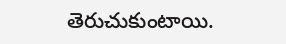తెరుచుకుంటాయి.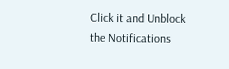Click it and Unblock the Notifications